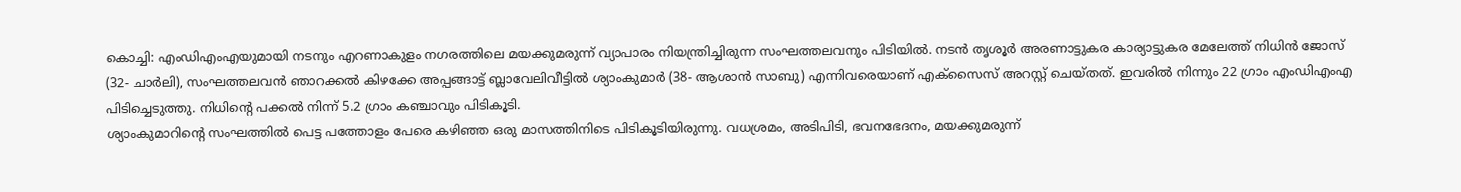കൊച്ചി: എംഡിഎംഎയുമായി നടനും എറണാകുളം നഗരത്തിലെ മയക്കുമരുന്ന് വ്യാപാരം നിയന്ത്രിച്ചിരുന്ന സംഘത്തലവനും പിടിയിൽ. നടൻ തൃശൂർ അരണാട്ടുകര കാര്യാട്ടുകര മേലേത്ത് നിധിൻ ജോസ് (32- ചാർലി), സംഘത്തലവൻ ഞാറക്കൽ കിഴക്കേ അപ്പങ്ങാട്ട് ബ്ലാവേലിവീട്ടിൽ ശ്യാംകുമാർ (38- ആശാൻ സാബു) എന്നിവരെയാണ് എക്സൈസ് അറസ്റ്റ് ചെയ്തത്. ഇവരിൽ നിന്നും 22 ഗ്രാം എംഡിഎംഎ പിടിച്ചെടുത്തു. നിധിന്റെ പക്കൽ നിന്ന് 5.2 ഗ്രാം കഞ്ചാവും പിടികൂടി.
ശ്യാംകുമാറിന്റെ സംഘത്തിൽ പെട്ട പത്തോളം പേരെ കഴിഞ്ഞ ഒരു മാസത്തിനിടെ പിടികൂടിയിരുന്നു. വധശ്രമം, അടിപിടി, ഭവനഭേദനം, മയക്കുമരുന്ന്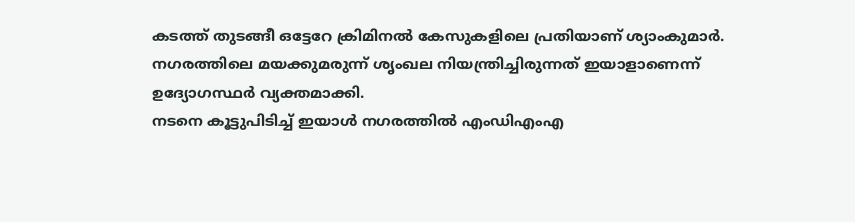കടത്ത് തുടങ്ങീ ഒട്ടേറേ ക്രിമിനൽ കേസുകളിലെ പ്രതിയാണ് ശ്യാംകുമാർ. നഗരത്തിലെ മയക്കുമരുന്ന് ശൃംഖല നിയന്ത്രിച്ചിരുന്നത് ഇയാളാണെന്ന് ഉദ്യോഗസ്ഥർ വ്യക്തമാക്കി.
നടനെ കൂട്ടുപിടിച്ച് ഇയാൾ നഗരത്തിൽ എംഡിഎംഎ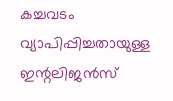കച്ചവടം വ്യാപിപ്പിച്ചതായുള്ള ഇന്റലിജൻസ്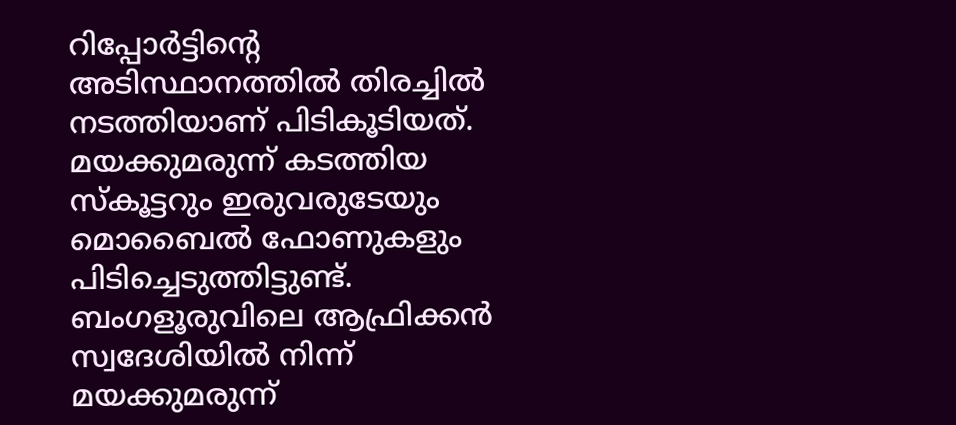റിപ്പോർട്ടിന്റെ അടിസ്ഥാനത്തിൽ തിരച്ചിൽ നടത്തിയാണ് പിടികൂടിയത്. മയക്കുമരുന്ന് കടത്തിയ സ്കൂട്ടറും ഇരുവരുടേയും മൊബൈൽ ഫോണുകളും പിടിച്ചെടുത്തിട്ടുണ്ട്. ബംഗളൂരുവിലെ ആഫ്രിക്കൻ സ്വദേശിയിൽ നിന്ന് മയക്കുമരുന്ന്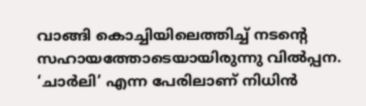വാങ്ങി കൊച്ചിയിലെത്തിച്ച് നടന്റെ സഹായത്തോടെയായിരുന്നു വിൽപ്പന. ‘ചാർലി’ എന്ന പേരിലാണ് നിധിൻ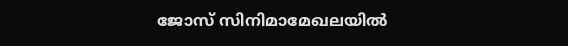ജോസ് സിനിമാമേഖലയിൽ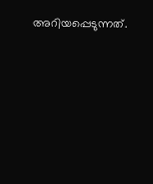അറിയപ്പെടുന്നത്.